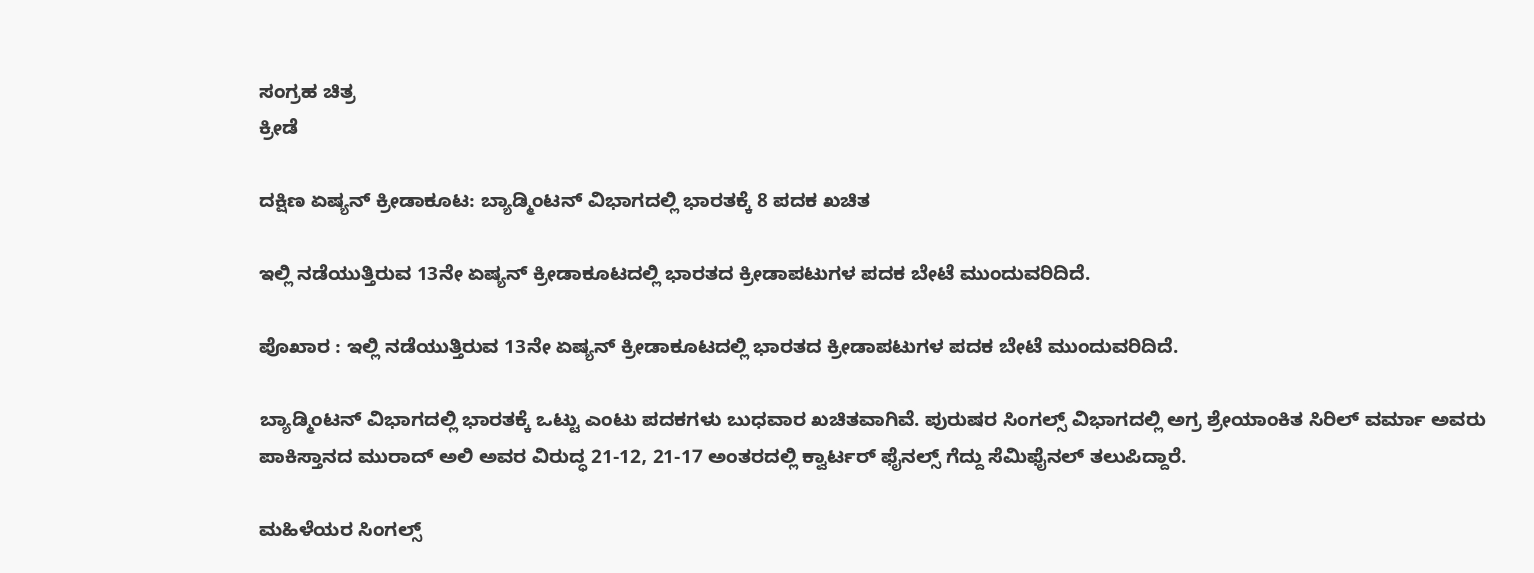ಸಂಗ್ರಹ ಚಿತ್ರ
ಕ್ರೀಡೆ

ದಕ್ಷಿಣ ಏಷ್ಯನ್ ಕ್ರೀಡಾಕೂಟ: ಬ್ಯಾಡ್ಮಿಂಟನ್ ವಿಭಾಗದಲ್ಲಿ ಭಾರತಕ್ಕೆ 8 ಪದಕ ಖಚಿತ

ಇಲ್ಲಿ ನಡೆಯುತ್ತಿರುವ 13ನೇ ಏಷ್ಯನ್ ಕ್ರೀಡಾಕೂಟದಲ್ಲಿ ಭಾರತದ ಕ್ರೀಡಾಪಟುಗಳ ಪದಕ ಬೇಟೆ ಮುಂದುವರಿದಿದೆ.

ಪೊಖಾರ : ಇಲ್ಲಿ ನಡೆಯುತ್ತಿರುವ 13ನೇ ಏಷ್ಯನ್ ಕ್ರೀಡಾಕೂಟದಲ್ಲಿ ಭಾರತದ ಕ್ರೀಡಾಪಟುಗಳ ಪದಕ ಬೇಟೆ ಮುಂದುವರಿದಿದೆ.

ಬ್ಯಾಡ್ಮಿಂಟನ್ ವಿಭಾಗದಲ್ಲಿ ಭಾರತಕ್ಕೆ ಒಟ್ಟು ಎಂಟು ಪದಕಗಳು ಬುಧವಾರ ಖಚಿತವಾಗಿವೆ. ಪುರುಷರ ಸಿಂಗಲ್ಸ್‌ ವಿಭಾಗದಲ್ಲಿ ಅಗ್ರ ಶ್ರೇಯಾಂಕಿತ ಸಿರಿಲ್ ವರ್ಮಾ ಅವರು ಪಾಕಿಸ್ತಾನದ ಮುರಾದ್ ಅಲಿ ಅವರ ವಿರುದ್ಧ 21-12, 21-17 ಅಂತರದಲ್ಲಿ ಕ್ವಾರ್ಟರ್ ಫೈನಲ್ಸ್‌ ಗೆದ್ದು ಸೆಮಿಫೈನಲ್ ತಲುಪಿದ್ದಾರೆ.

ಮಹಿಳೆಯರ ಸಿಂಗಲ್ಸ್‌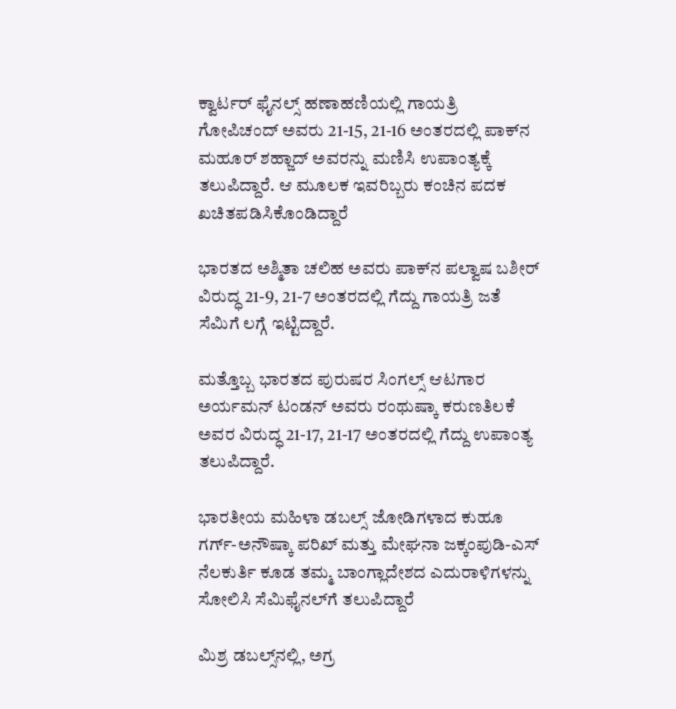ಕ್ವಾರ್ಟರ್ ಫೈನಲ್ಸ್‌ ಹಣಾಹಣಿಯಲ್ಲಿ ಗಾಯತ್ರಿ ಗೋಪಿಚಂದ್ ಅವರು 21-15, 21-16 ಅಂತರದಲ್ಲಿ ಪಾಕ್‌ನ ಮಹೂರ್ ಶಹ್ಜಾದ್ ಅವರನ್ನು ಮಣಿಸಿ ಉಪಾಂತ್ಯಕ್ಕೆ ತಲುಪಿದ್ದಾರೆ. ಆ ಮೂಲಕ ಇವರಿಬ್ಬರು ಕಂಚಿನ ಪದಕ ಖಚಿತಪಡಿಸಿಕೊಂಡಿದ್ದಾರೆ

ಭಾರತದ ಅಶ್ಮಿತಾ ಚಲಿಹ ಅವರು ಪಾಕ್‌ನ ಪಲ್ವಾಷ ಬಶೀರ್ ವಿರುದ್ಧ 21-9, 21-7 ಅಂತರದಲ್ಲಿ ಗೆದ್ದು ಗಾಯತ್ರಿ ಜತೆ ಸೆಮಿಗೆ ಲಗ್ಗೆ ಇಟ್ಟಿದ್ದಾರೆ.

ಮತ್ತೊಬ್ಬ ಭಾರತದ ಪುರುಷರ ಸಿಂಗಲ್ಸ್‌ ಆಟಗಾರ ಅರ್ಯಮನ್ ಟಂಡನ್ ಅವರು ರಂಥುಷ್ಕಾ ಕರುಣತಿಲಕೆ ಅವರ ವಿರುದ್ಧ 21-17, 21-17 ಅಂತರದಲ್ಲಿ ಗೆದ್ದು ಉಪಾಂತ್ಯ ತಲುಪಿದ್ದಾರೆ.

ಭಾರತೀಯ ಮಹಿಳಾ ಡಬಲ್ಸ್ ಜೋಡಿಗಳಾದ ಕುಹೂ ಗರ್ಗ್-ಅನೌಷ್ಕಾ ಪರಿಖ್ ಮತ್ತು ಮೇಘನಾ ಜಕ್ಕಂಪುಡಿ-ಎಸ್ ನೆಲಕುರ್ತಿ ಕೂಡ ತಮ್ಮ ಬಾಂಗ್ಲಾದೇಶದ ಎದುರಾಳಿಗಳನ್ನು ಸೋಲಿಸಿ ಸೆಮಿಫೈನಲ್‌ಗೆ ತಲುಪಿದ್ದಾರೆ

ಮಿಶ್ರ ಡಬಲ್ಸ್‌ನಲ್ಲಿ, ಅಗ್ರ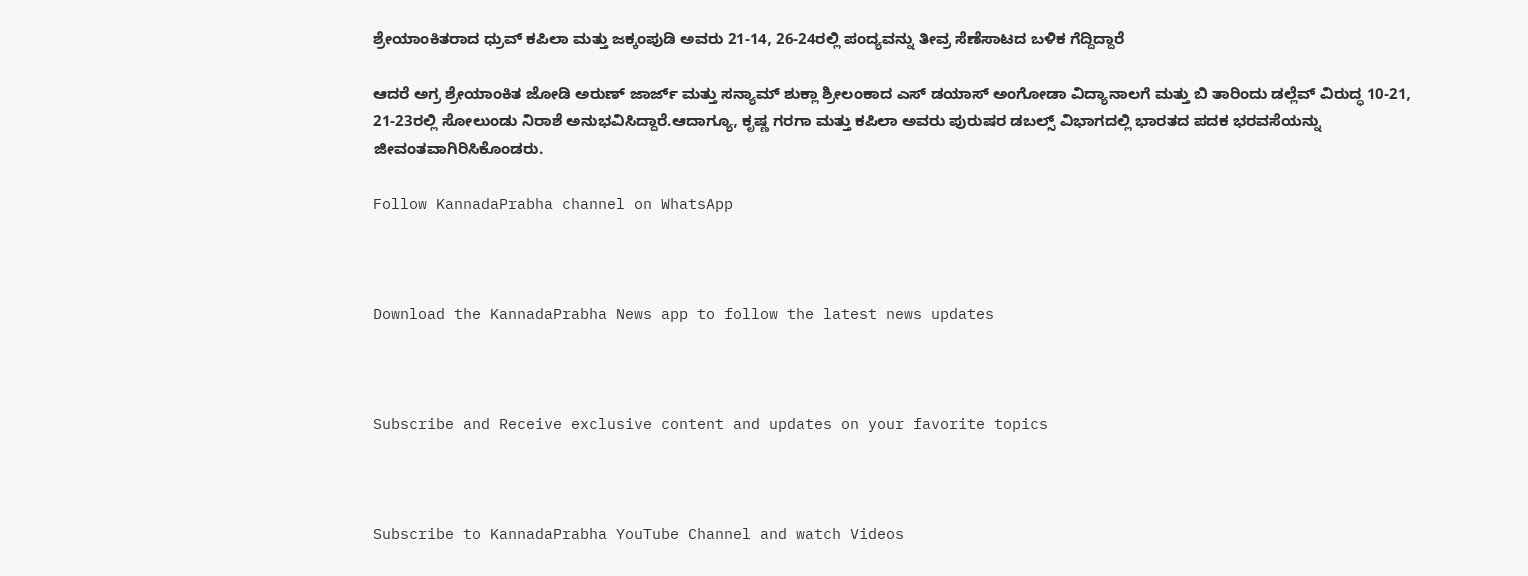ಶ್ರೇಯಾಂಕಿತರಾದ ಧ್ರುವ್ ಕಪಿಲಾ ಮತ್ತು ಜಕ್ಕಂಪುಡಿ ಅವರು 21-14, 26-24ರಲ್ಲಿ ಪಂದ್ಯವನ್ನು ತೀವ್ರ ಸೆಣೆಸಾಟದ ಬಳಿಕ ಗೆದ್ದಿದ್ದಾರೆ

ಆದರೆ ಅಗ್ರ ಶ್ರೇಯಾಂಕಿತ ಜೋಡಿ ಅರುಣ್ ಜಾರ್ಜ್ ಮತ್ತು ಸನ್ಯಾಮ್ ಶುಕ್ಲಾ ಶ್ರೀಲಂಕಾದ ಎಸ್ ಡಯಾಸ್ ಅಂಗೋಡಾ ವಿದ್ಯಾನಾಲಗೆ ಮತ್ತು ಬಿ ತಾರಿಂದು ಡಲ್ಲೆವ್ ವಿರುದ್ಧ 10-21, 21-23ರಲ್ಲಿ ಸೋಲುಂಡು ನಿರಾಶೆ ಅನುಭವಿಸಿದ್ದಾರೆ.ಆದಾಗ್ಯೂ, ಕೃಷ್ಣ ಗರಗಾ ಮತ್ತು ಕಪಿಲಾ ಅವರು ಪುರುಷರ ಡಬಲ್ಸ್ ವಿಭಾಗದಲ್ಲಿ ಭಾರತದ ಪದಕ ಭರವಸೆಯನ್ನು ಜೀವಂತವಾಗಿರಿಸಿಕೊಂಡರು.

Follow KannadaPrabha channel on WhatsApp



Download the KannadaPrabha News app to follow the latest news updates



Subscribe and Receive exclusive content and updates on your favorite topics



Subscribe to KannadaPrabha YouTube Channel and watch Videos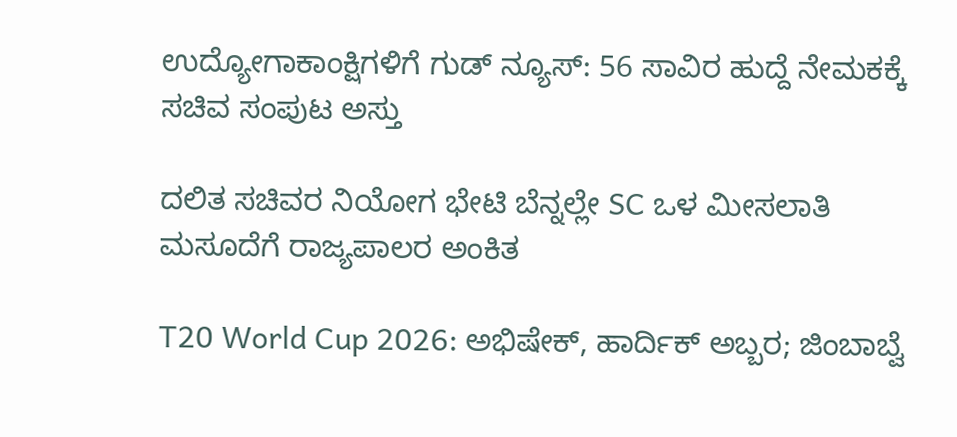ಉದ್ಯೋಗಾಕಾಂಕ್ಷಿಗಳಿಗೆ ಗುಡ್ ನ್ಯೂಸ್: 56 ಸಾವಿರ ಹುದ್ದೆ ನೇಮಕಕ್ಕೆ ಸಚಿವ ಸಂಪುಟ ಅಸ್ತು

ದಲಿತ ಸಚಿವರ ನಿಯೋಗ ಭೇಟಿ ಬೆನ್ನಲ್ಲೇ SC ಒಳ ಮೀಸಲಾತಿ ಮಸೂದೆಗೆ ರಾಜ್ಯಪಾಲರ ಅಂಕಿತ

T20 World Cup 2026: ಅಭಿಷೇಕ್, ಹಾರ್ದಿಕ್ ಅಬ್ಬರ; ಜಿಂಬಾಬ್ವೆ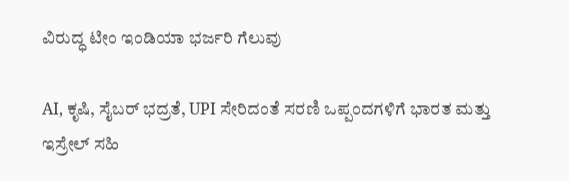ವಿರುದ್ಧ ಟೀಂ ಇಂಡಿಯಾ ಭರ್ಜರಿ ಗೆಲುವು

AI, ಕೃಷಿ, ಸೈಬರ್ ಭದ್ರತೆ, UPI ಸೇರಿದಂತೆ ಸರಣಿ ಒಪ್ಪಂದಗಳಿಗೆ ಭಾರತ ಮತ್ತು ಇಸ್ರೇಲ್ ಸಹಿ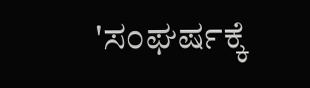'ಸಂಘರ್ಷಕ್ಕೆ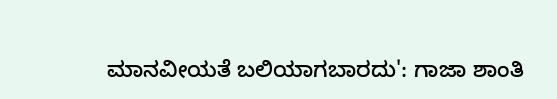ಮಾನವೀಯತೆ ಬಲಿಯಾಗಬಾರದು': ಗಾಜಾ ಶಾಂತಿ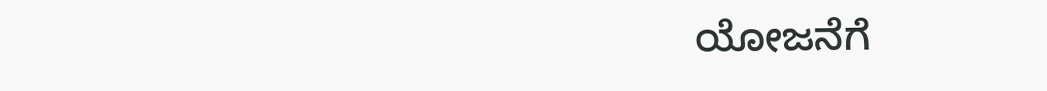ಯೋಜನೆಗೆ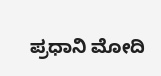ಪ್ರಧಾನಿ ಮೋದಿ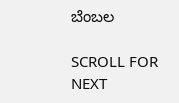ಬೆಂಬಲ

SCROLL FOR NEXT